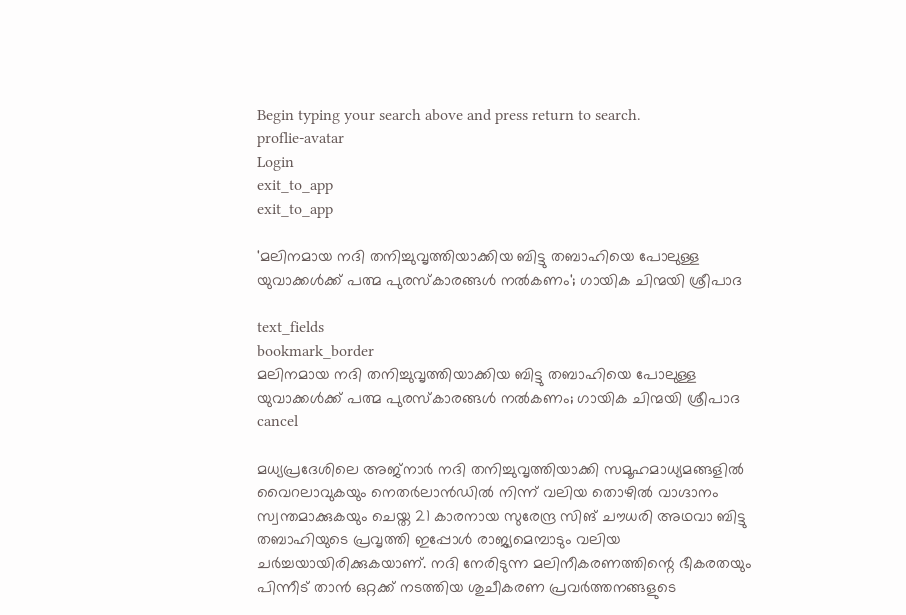Begin typing your search above and press return to search.
proflie-avatar
Login
exit_to_app
exit_to_app

'മലിനമായ നദി തനിച്ചുവൃത്തിയാക്കിയ ബിട്ടു തബാഹിയെ പോലുള്ള യുവാക്കൾക്ക് പത്മ പുരസ്കാരങ്ങൾ നൽകണം'; ഗായിക ചിന്മയി ശ്രീപാദ

text_fields
bookmark_border
മലിനമായ നദി തനിച്ചുവൃത്തിയാക്കിയ ബിട്ടു തബാഹിയെ പോലുള്ള യുവാക്കൾക്ക് പത്മ പുരസ്കാരങ്ങൾ നൽകണം; ഗായിക ചിന്മയി ശ്രീപാദ
cancel

മധ്യപ്രദേശിലെ അജ്നാർ നദി തനിച്ചുവൃത്തിയാക്കി സമൂഹമാധ്യമങ്ങളിൽ വൈറലാവുകയും നെതർലാൻഡിൽ നിന്ന് വലിയ തൊഴിൽ വാഗ്ദാനം സ്വന്തമാക്കുകയും ചെയ്ത 21 കാരനായ സുരേന്ദ്ര സിങ് ചൗധരി അഥവാ ബിട്ടു തബാഹിയുടെ പ്രവൃത്തി ഇപ്പോൾ രാജ്യമെമ്പാടും വലിയ ചർച്ചയായിരിക്കുകയാണ്. നദി നേരിടുന്ന മലിനീകരണത്തിന്റെ ഭീകരതയും പിന്നീട് താൻ ഒറ്റക്ക് നടത്തിയ ശുചീകരണ പ്രവർത്തനങ്ങളുടെ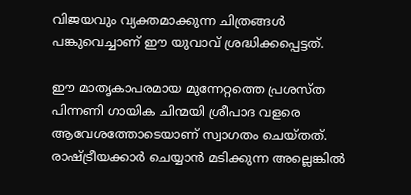വിജയവും വ്യക്തമാക്കുന്ന ചിത്രങ്ങൾ പങ്കുവെച്ചാണ് ഈ യുവാവ് ശ്രദ്ധിക്കപ്പെട്ടത്.

ഈ മാതൃകാപരമായ മുന്നേറ്റത്തെ പ്രശസ്ത പിന്നണി ഗായിക ചിന്മയി ശ്രീപാദ വളരെ ആവേശത്തോടെയാണ് സ്വാഗതം ചെയ്തത്. രാഷ്ട്രീയക്കാർ ചെയ്യാൻ മടിക്കുന്ന അല്ലെങ്കിൽ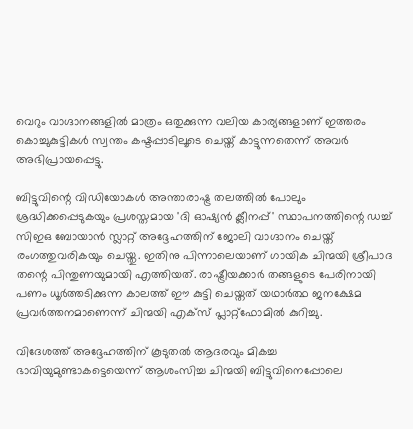വെറും വാഗ്ദാനങ്ങളിൽ മാത്രം ഒതുക്കുന്ന വലിയ കാര്യങ്ങളാണ് ഇത്തരം കൊച്ചുകുട്ടികൾ സ്വന്തം കഷ്ടപ്പാടിലൂടെ ചെയ്ത് കാട്ടുന്നതെന്ന് അവർ അഭിപ്രായപ്പെട്ടു.

ബിട്ടുവിന്റെ വിഡിയോകള്‍ അന്താരാഷ്ട്ര തലത്തിൽ പോലും ശ്രദ്ധിക്കപ്പെടുകയും പ്രശസ്തമായ 'ദി ഓഷ്യൻ ക്ലീനപ്പ്' സ്ഥാപനത്തിന്റെ ഡച്ച് സിഇഒ ബോയാൻ സ്ലാറ്റ് അദ്ദേഹത്തിന് ജോലി വാഗ്ദാനം ചെയ്ത് രംഗത്തുവരികയും ചെയ്തു. ഇതിനു പിന്നാലെയാണ് ഗായിക ചിന്മയി ശ്രീപാദ തന്റെ പിന്തുണയുമായി എത്തിയത്. രാഷ്ട്രീയക്കാർ തങ്ങളുടെ പേരിനായി പണം ധൂർത്തടിക്കുന്ന കാലത്ത് ഈ കുട്ടി ചെയ്തത് യഥാർത്ഥ ജനക്ഷേമ പ്രവർത്തനമാണെന്ന് ചിന്മയി എക്സ് പ്ലാറ്റ്‌ഫോമിൽ കുറിച്ചു.

വിദേശത്ത് അദ്ദേഹത്തിന് കൂടുതൽ ആദരവും മികച്ച ഭാവിയുമുണ്ടാകട്ടെയെന്ന് ആശംസിച്ച ചിന്മയി ബിട്ടുവിനെപ്പോലെ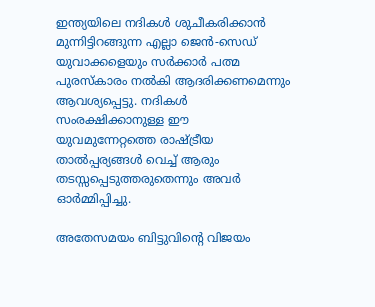ഇന്ത്യയിലെ നദികൾ ശുചീകരിക്കാൻ മുന്നിട്ടിറങ്ങുന്ന എല്ലാ ജെൻ-സെഡ് യുവാക്കളെയും സർക്കാർ പത്മ പുരസ്കാരം നൽകി ആദരിക്കണമെന്നും ആവശ്യപ്പെട്ടു. നദികൾ സംരക്ഷിക്കാനുള്ള ഈ യുവമുന്നേറ്റത്തെ രാഷ്ട്രീയ താൽപ്പര്യങ്ങൾ വെച്ച് ആരും തടസ്സപ്പെടുത്തരുതെന്നും അവർ ഓർമ്മിപ്പിച്ചു.

അതേസമയം ബിട്ടുവിന്റെ വിജയം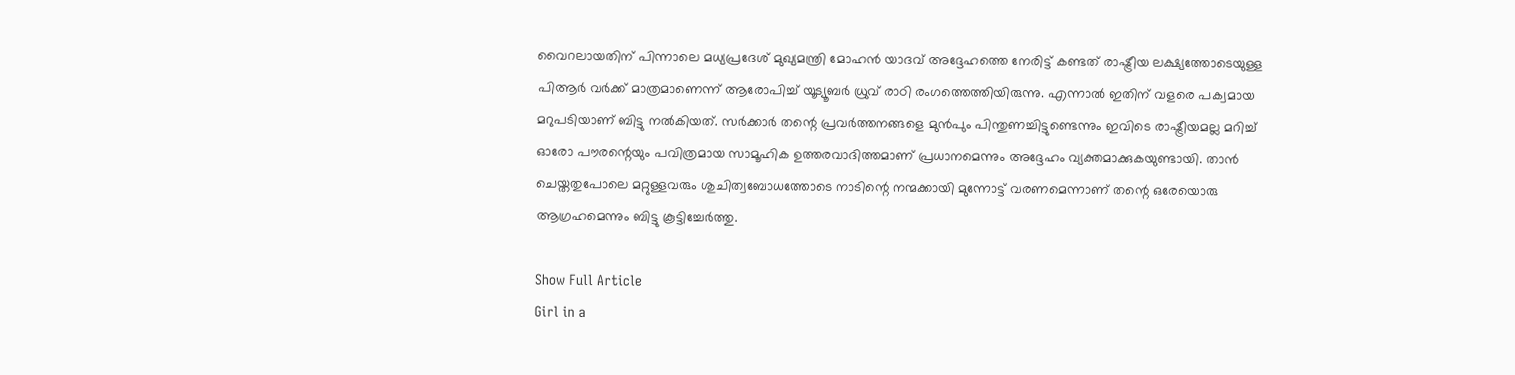വൈറലായതിന് പിന്നാലെ മധ്യപ്രദേശ് മുഖ്യമന്ത്രി മോഹൻ യാദവ് അദ്ദേഹത്തെ നേരിട്ട് കണ്ടത് രാഷ്ട്രീയ ലക്ഷ്യത്തോടെയുള്ള പിആർ വർക്ക് മാത്രമാണെന്ന് ആരോപിച്ച് യൂട്യൂബർ ധ്രുവ് രാഠി രംഗത്തെത്തിയിരുന്നു. എന്നാൽ ഇതിന് വളരെ പക്വമായ മറുപടിയാണ് ബിട്ടു നൽകിയത്. സർക്കാർ തന്റെ പ്രവർത്തനങ്ങളെ മുൻപും പിന്തുണച്ചിട്ടുണ്ടെന്നും ഇവിടെ രാഷ്ട്രീയമല്ല മറിച്ച് ഓരോ പൗരന്റെയും പവിത്രമായ സാമൂഹിക ഉത്തരവാദിത്തമാണ് പ്രധാനമെന്നും അദ്ദേഹം വ്യക്തമാക്കുകയുണ്ടായി. താൻ ചെയ്തതുപോലെ മറ്റുള്ളവരും ശുചിത്വബോധത്തോടെ നാടിന്റെ നന്മക്കായി മുന്നോട്ട് വരണമെന്നാണ് തന്റെ ഒരേയൊരു ആഗ്രഹമെന്നും ബിട്ടു കൂട്ടിച്ചേർത്തു.

Show Full Article
Girl in a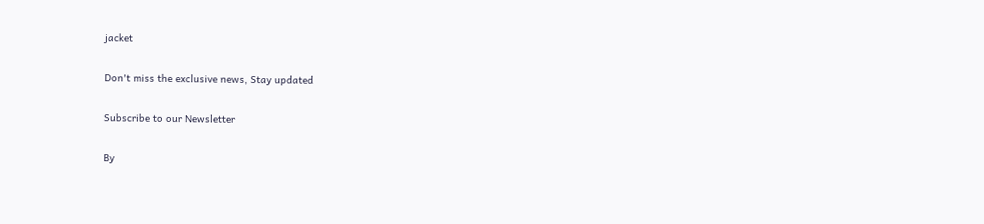jacket

Don't miss the exclusive news, Stay updated

Subscribe to our Newsletter

By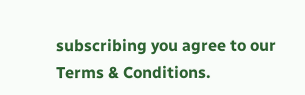subscribing you agree to our Terms & Conditions.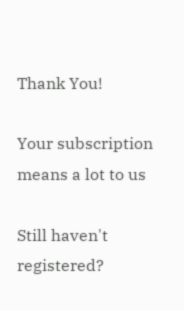Thank You!

Your subscription means a lot to us

Still haven't registered?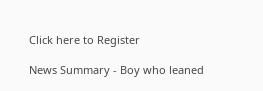Click here to Register

News Summary - Boy who leaned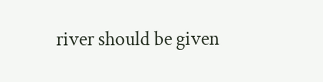river should be given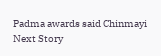Padma awards said Chinmayi
Next Story